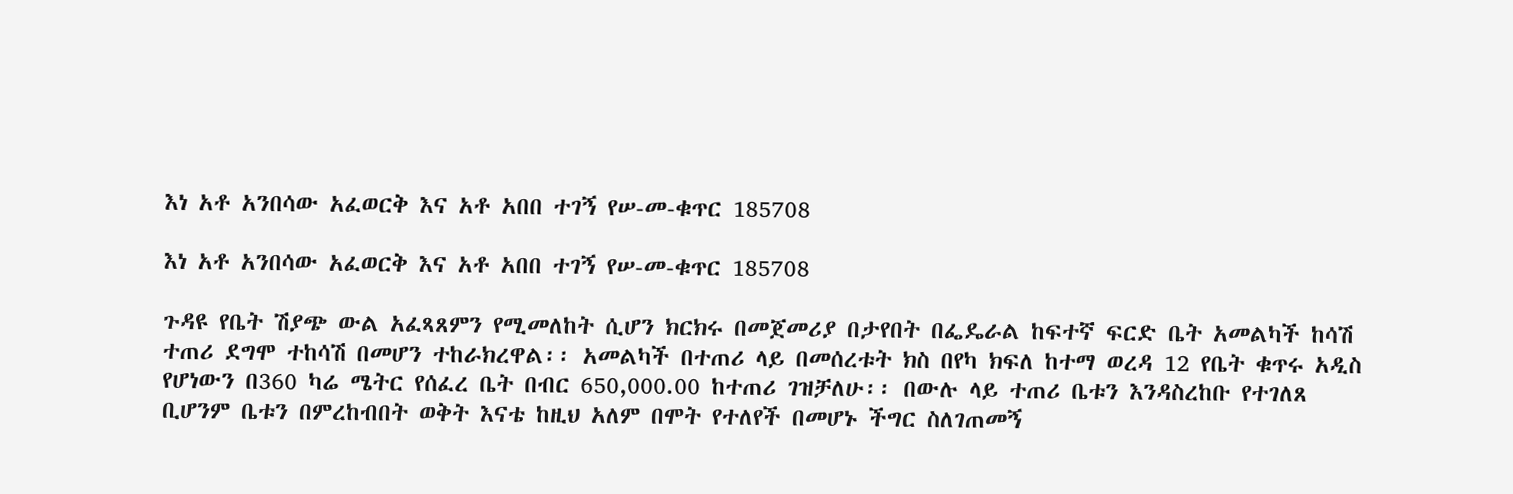እነ አቶ አንበሳው አፈወርቅ እና አቶ አበበ ተገኝ የሠ-መ-ቁጥር 185708

እነ አቶ አንበሳው አፈወርቅ እና አቶ አበበ ተገኝ የሠ-መ-ቁጥር 185708

ጉዳዩ የቤት ሽያጭ ውል አፈጻጸምን የሚመለከት ሲሆን ክርክሩ በመጀመሪያ በታየበት በፌዴራል ከፍተኛ ፍርድ ቤት አመልካች ከሳሽ ተጠሪ ደግሞ ተከሳሽ በመሆን ተከራክረዋል፡፡ አመልካች በተጠሪ ላይ በመሰረቱት ክስ በየካ ክፍለ ከተማ ወረዳ 12 የቤት ቁጥሩ አዲስ የሆነውን በ360 ካሬ ሜትር የሰፈረ ቤት በብር 650,000.00 ከተጠሪ ገዝቻለሁ፡፡ በውሉ ላይ ተጠሪ ቤቱን እንዳስረከቡ የተገለጸ ቢሆንም ቤቱን በምረከብበት ወቅት እናቴ ከዚህ አለም በሞት የተለየች በመሆኑ ችግር ስለገጠመኝ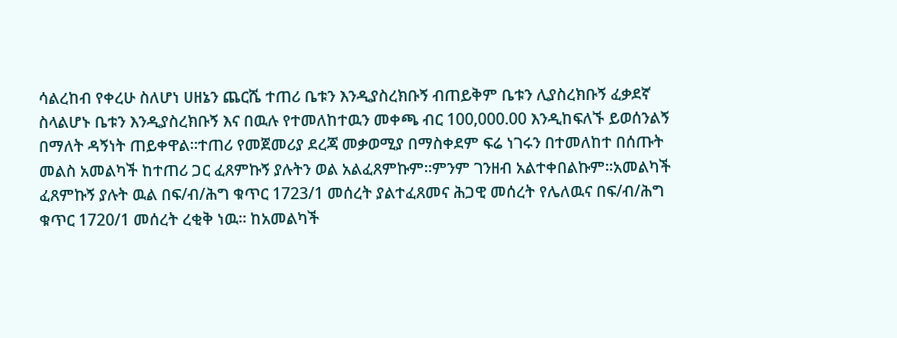ሳልረከብ የቀረሁ ስለሆነ ሀዘኔን ጨርሼ ተጠሪ ቤቱን እንዲያስረክቡኝ ብጠይቅም ቤቱን ሊያስረክቡኝ ፈቃደኛ ስላልሆኑ ቤቱን እንዲያስረክቡኝ እና በዉሉ የተመለከተዉን መቀጫ ብር 100,000.00 እንዲከፍለኙ ይወሰንልኝ በማለት ዳኝነት ጠይቀዋል፡፡ተጠሪ የመጀመሪያ ደረጃ መቃወሚያ በማስቀደም ፍሬ ነገሩን በተመለከተ በሰጡት መልስ አመልካች ከተጠሪ ጋር ፈጸምኩኝ ያሉትን ወል አልፈጸምኩም፡፡ምንም ገንዘብ አልተቀበልኩም፡፡አመልካች ፈጸምኩኝ ያሉት ዉል በፍ/ብ/ሕግ ቁጥር 1723/1 መሰረት ያልተፈጸመና ሕጋዊ መሰረት የሌለዉና በፍ/ብ/ሕግ ቁጥር 1720/1 መሰረት ረቂቅ ነዉ፡፡ ከአመልካች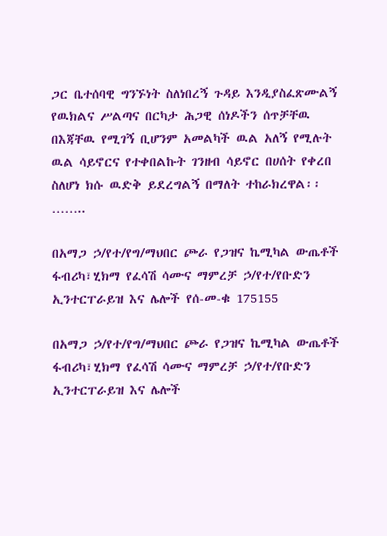ጋር ቤተሰባዊ ግንኙነት ስለነበረኝ ጉዳይ እንዲያስፈጽሙልኝ የዉክልና ሥልጣና በርካታ ሕጋዊ ሰነዶችን ሰጥቻቸዉ በእጃቸዉ የሚገኝ ቢሆንም አመልካች ዉል አለኝ የሚሉት ዉል ሳይኖርና የተቀበልኩት ገንዘብ ሳይኖር በሀሰት የቀረበ ስለሆነ ክሱ ዉድቅ ይደረግልኝ በማለት ተከራክረዋል፡፡……..

በአማጋ ኃ/የተ/የግ/ማህበር ጮራ የጋዝና ኬሚካል ውጤቶች ፋብሪካ፣ሂክማ የፈሳሽ ሳሙና ማምረቻ ኃ/የተ/የቡድን ኢንተርፐራይዝ እና ሌሎች የሰ-መ-ቁ 175155

በአማጋ ኃ/የተ/የግ/ማህበር ጮራ የጋዝና ኬሚካል ውጤቶች ፋብሪካ፣ሂክማ የፈሳሽ ሳሙና ማምረቻ ኃ/የተ/የቡድን ኢንተርፐራይዝ እና ሌሎች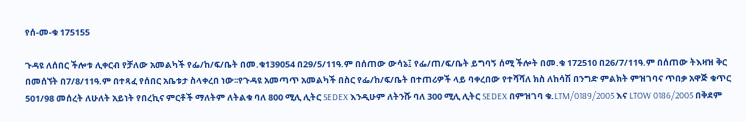የሰ-መ-ቁ 175155

ጉዳዩ ለሰበር ችሎቱ ሊቀርብ የቻለው አመልካች የፌ/ከ/ፍ/ቤት በመ.ቁ139054 በ29/5/11ዓ.ም በሰጠው ውሳኔ፤ የፌ/ጠ/ፍ/ቤት ይግባኝ ሰሚ ችሎት በመ.ቁ 172510 በ26/7/11ዓ.ም በሰጠው ትእዛዝ ቅር በመሰኘት በ7/8/11ዓ.ም በተጻፈ የሰበር አቤቱታ ስላቀረበ ነው፡፡የጉዳዩ አመጣጥ አመልካች በስር የፌ/ከ/ፍ/ቤት በተጠሪዎች ላይ ባቀረበው የተሻሻለ ክስ ለከሳሽ በንግድ ምልክት ምዝገባና ጥበቃ አዋጅ ቁጥር 501/98 መሰረት ለሁለት አይነት የበረኪና ምርቶች ማለትም ለትልቁ ባለ 800 ሚሊ ሊትር SEDEX እንዲሁም ለትንሹ ባለ 300 ሚሊ ሊትር SEDEX በምዝገባ ቁ.LTM/0189/2005 እና LTOW 0186/2005 በቅደም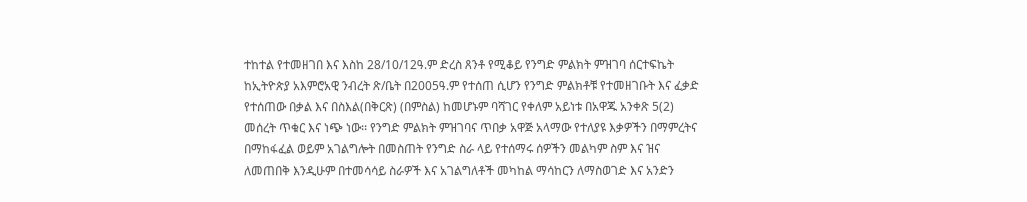ተከተል የተመዘገበ እና እስከ 28/10/12ዓ.ም ድረስ ጸንቶ የሚቆይ የንግድ ምልክት ምዝገባ ሰርተፍኬት ከኢትዮጵያ አእምሮአዊ ንብረት ጽ/ቤት በ2005ዓ.ም የተሰጠ ሲሆን የንግድ ምልክቶቹ የተመዘገቡት እና ፈቃድ የተሰጠው በቃል እና በስእል(በቅርጽ) (በምስል) ከመሆኑም ባሻገር የቀለም አይነቱ በአዋጁ አንቀጽ 5(2) መሰረት ጥቁር እና ነጭ ነው፡፡ የንግድ ምልክት ምዝገባና ጥበቃ አዋጅ አላማው የተለያዩ እቃዎችን በማምረትና በማከፋፈል ወይም አገልግሎት በመስጠት የንግድ ስራ ላይ የተሰማሩ ሰዎችን መልካም ስም እና ዝና ለመጠበቅ እንዲሁም በተመሳሳይ ስራዎች እና አገልግለቶች መካከል ማሳከርን ለማስወገድ እና አንድን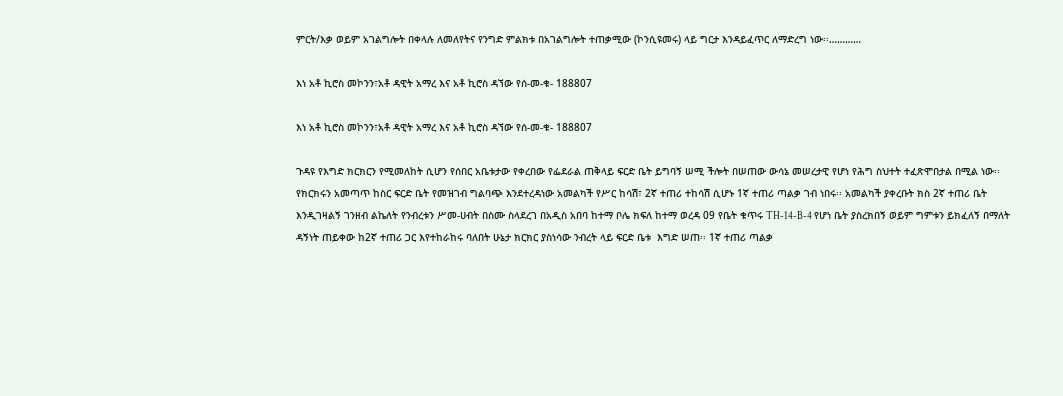ምርት/እቃ ወይም አገልግሎት በቀላሉ ለመለየትና የንግድ ምልክቱ በአገልግሎት ተጠቃሚው (ኮንሲዩመሩ) ላይ ግርታ እንዳይፈጥር ለማድረግ ነው፡፡…………

እነ አቶ ኪሮስ መኮንን፣አቶ ዳዊት አማረ እና አቶ ኪሮስ ዳኘው የሰ-መ-ቁ- 188807

እነ አቶ ኪሮስ መኮንን፣አቶ ዳዊት አማረ እና አቶ ኪሮስ ዳኘው የሰ-መ-ቁ- 188807

ጉዳዩ የእግድ ክርክርን የሚመለከት ሲሆን የሰበር አቤቱታው የቀረበው የፌደራል ጠቅላይ ፍርድ ቤት ይግባኝ ሠሚ ችሎት በሠጠው ውሳኔ መሠረታዊ የሆነ የሕግ ስህተት ተፈጽሞበታል በሚል ነው፡፡ የክርክሩን አመጣጥ ከስር ፍርድ ቤት የመዝገብ ግልባጭ እንደተረዳነው አመልካች የሥር ከሳሽ፣ 2ኛ ተጠሪ ተከሳሽ ሲሆኑ 1ኛ ተጠሪ ጣልቃ ገብ ነበሩ፡፡ አመልካች ያቀረቡት ክስ 2ኛ ተጠሪ ቤት እንዲገዛልኝ ገንዘብ ልኬለት የንብረቱን ሥመ-ሀብት በስሙ ስላደረገ በአዲስ አበባ ከተማ ቦሌ ክፍለ ከተማ ወረዳ 09 የቤት ቁጥሩ TH-14-B-4 የሆነ ቤት ያስረክበኝ ወይም ግምቱን ይክፈለኝ በማለት ዳኝነት ጠይቀው ከ2ኛ ተጠሪ ጋር እየተከራከሩ ባለበት ሁኔታ ክርክር ያስነሳው ንብረት ላይ ፍርድ ቤቱ  እግድ ሠጠ፡፡ 1ኛ ተጠሪ ጣልቃ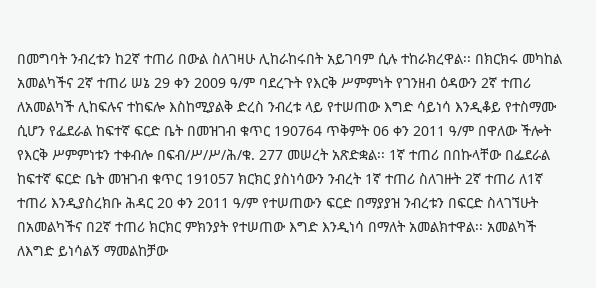በመግባት ንብረቱን ከ2ኛ ተጠሪ በውል ስለገዛሁ ሊከራከሩበት አይገባም ሲሉ ተከራክረዋል፡፡ በክርክሩ መካከል አመልካችና 2ኛ ተጠሪ ሠኔ 29 ቀን 2009 ዓ/ም ባደረጉት የእርቅ ሥምምነት የገንዘብ ዕዳውን 2ኛ ተጠሪ ለአመልካች ሊከፍሉና ተከፍሎ እስከሚያልቅ ድረስ ንብረቱ ላይ የተሠጠው እግድ ሳይነሳ እንዲቆይ የተስማሙ ሲሆን የፌደራል ከፍተኛ ፍርድ ቤት በመዝገብ ቁጥር 190764 ጥቅምት 06 ቀን 2011 ዓ/ም በዋለው ችሎት የእርቅ ሥምምነቱን ተቀብሎ በፍብ/ሥ/ሥ/ሕ/ቁ. 277 መሠረት አጽድቋል፡፡ 1ኛ ተጠሪ በበኩላቸው በፌደራል ከፍተኛ ፍርድ ቤት መዝገብ ቁጥር 191057 ክርክር ያስነሳውን ንብረት 1ኛ ተጠሪ ስለገዙት 2ኛ ተጠሪ ለ1ኛ ተጠሪ እንዲያስረክቡ ሕዳር 20 ቀን 2011 ዓ/ም የተሠጠውን ፍርድ በማያያዝ ንብረቱን በፍርድ ስላገኘሁት በአመልካችና በ2ኛ ተጠሪ ክርክር ምክንያት የተሠጠው እግድ እንዲነሳ በማለት አመልክተዋል፡፡ አመልካች ለእግድ ይነሳልኝ ማመልከቻው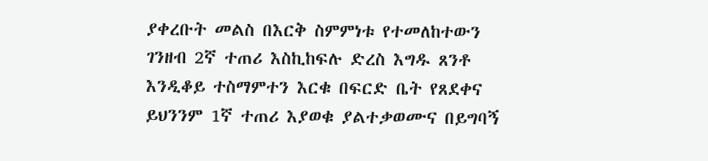ያቀረቡት መልስ በእርቅ ስምምነቱ የተመለከተውን ገንዘብ 2ኛ ተጠሪ እስኪከፍሉ ድረስ እግዱ ጸንቶ እንዲቆይ ተስማምተን እርቁ በፍርድ ቤት የጸደቀና ይህንንም 1ኛ ተጠሪ እያወቁ ያልተቃወሙና በይግባኝ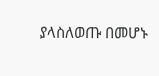ያላስለወጡ በመሆኑ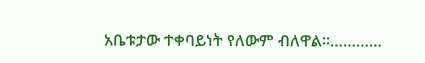አቤቱታው ተቀባይነት የለውም ብለዋል፡፡…………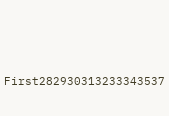First282930313233343537